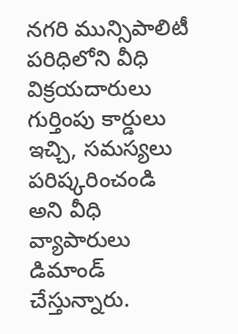నగరి మున్సిపాలిటీ పరిధిలోని వీధి విక్రయదారులు గుర్తింపు కార్డులు ఇచ్చి, సమస్యలు పరిష్కరించండి అని వీధి వ్యాపారులు డిమాండ్ చేస్తున్నారు.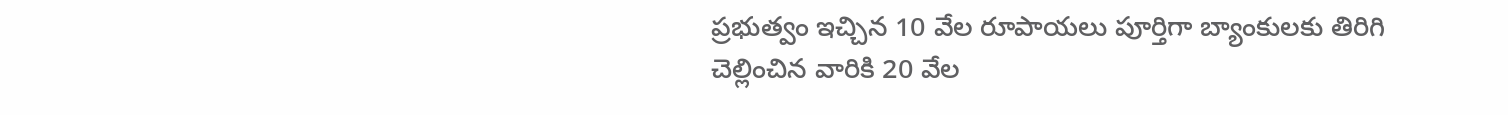ప్రభుత్వం ఇచ్చిన 10 వేల రూపాయలు పూర్తిగా బ్యాంకులకు తిరిగి చెల్లించిన వారికి 20 వేల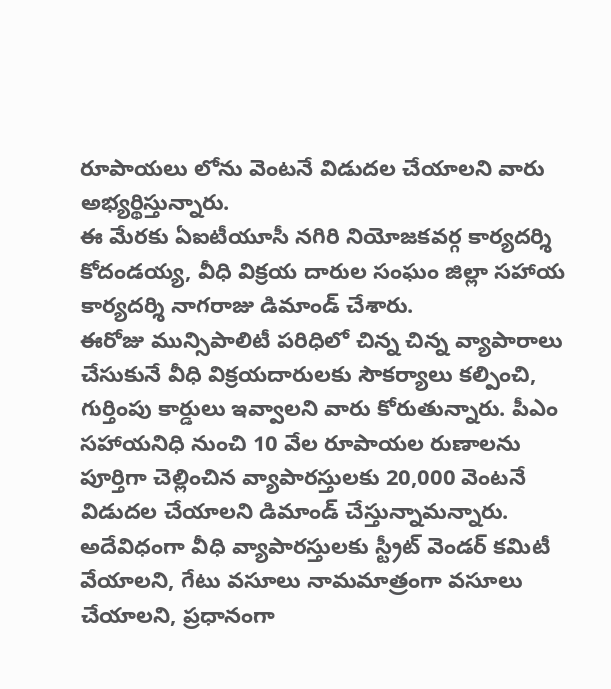రూపాయలు లోను వెంటనే విడుదల చేయాలని వారు అభ్యర్థిస్తున్నారు.
ఈ మేరకు ఏఐటీయూసీ నగిరి నియోజకవర్గ కార్యదర్శి కోదండయ్య, వీధి విక్రయ దారుల సంఘం జిల్లా సహాయ కార్యదర్శి నాగరాజు డిమాండ్ చేశారు.
ఈరోజు మున్సిపాలిటీ పరిధిలో చిన్న చిన్న వ్యాపారాలు చేసుకునే వీధి విక్రయదారులకు సౌకర్యాలు కల్పించి, గుర్తింపు కార్డులు ఇవ్వాలని వారు కోరుతున్నారు. పీఎం సహాయనిధి నుంచి 10 వేల రూపాయల రుణాలను పూర్తిగా చెల్లించిన వ్యాపారస్తులకు 20,000 వెంటనే విడుదల చేయాలని డిమాండ్ చేస్తున్నామన్నారు. అదేవిధంగా వీధి వ్యాపారస్తులకు స్ట్రీట్ వెండర్ కమిటీ వేయాలని, గేటు వసూలు నామమాత్రంగా వసూలు చేయాలని, ప్రధానంగా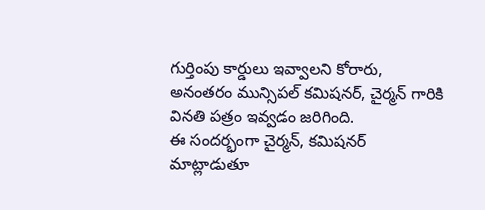గుర్తింపు కార్డులు ఇవ్వాలని కోరారు,
అనంతరం మున్సిపల్ కమిషనర్, చైర్మన్ గారికి వినతి పత్రం ఇవ్వడం జరిగింది.
ఈ సందర్భంగా చైర్మన్, కమిషనర్ మాట్లాడుతూ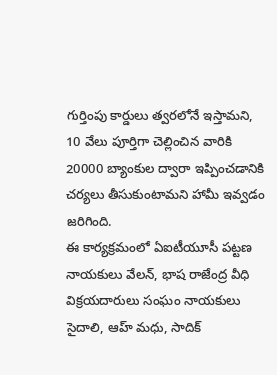గుర్తింపు కార్డులు త్వరలోనే ఇస్తామని, 10 వేలు పూర్తిగా చెల్లించిన వారికి 20000 బ్యాంకుల ద్వారా ఇప్పించడానికి చర్యలు తీసుకుంటామని హామీ ఇవ్వడం జరిగింది.
ఈ కార్యక్రమంలో ఏఐటీయూసీ పట్టణ నాయకులు వేలన్, భాష రాజేంద్ర వీధి విక్రయదారులు సంఘం నాయకులు సైదాలి, ఆహ్ మధు, సాదిక్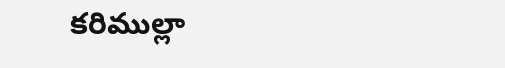కరిముల్లా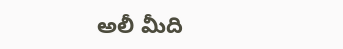అలీ మీది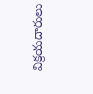విక్రయదారులు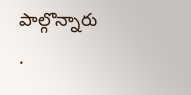పాల్గొన్నారు
.